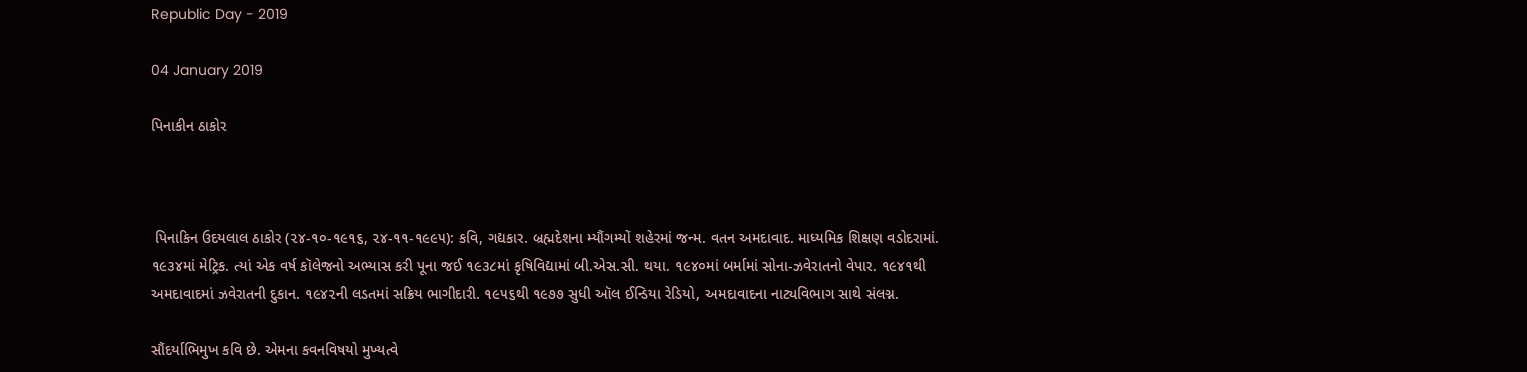Republic Day - 2019

04 January 2019

પિનાકીન ઠાકોર



 પિનાકિન ઉદયલાલ ઠાકોર (૨૪-૧૦-૧૯૧૬, ૨૪-૧૧-૧૯૯૫): કવિ, ગદ્યકાર. બ્રહ્મદેશના મ્યૌંગમ્યોં શહેરમાં જન્મ. વતન અમદાવાદ. માધ્યમિક શિક્ષણ વડોદરામાં. ૧૯૩૪માં મેટ્રિક. ત્યાં એક વર્ષ કૉલેજનો અભ્યાસ કરી પૂના જઈ ૧૯૩૮માં કૃષિવિદ્યામાં બી.એસ.સી. થયા. ૧૯૪૦માં બર્મામાં સોના-ઝવેરાતનો વેપાર. ૧૯૪૧થી અમદાવાદમાં ઝવેરાતની દુકાન. ૧૯૪૨ની લડતમાં સક્રિય ભાગીદારી. ૧૯૫૬થી ૧૯૭૭ સુધી ઑલ ઈન્ડિયા રેડિયો, અમદાવાદના નાટ્યવિભાગ સાથે સંલગ્ન.

સૌંદર્યાભિમુખ કવિ છે. એમના કવનવિષયો મુખ્યત્વે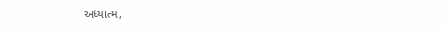અધ્યાત્મ,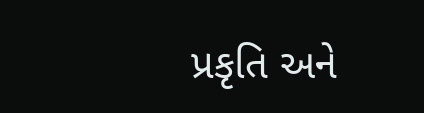પ્રકૃતિ અને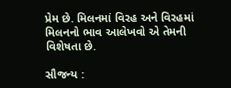પ્રેમ છે. મિલનમાં વિરહ અને વિરહમાં મિલનનો ભાવ આલેખવો એ તેમની વિશેષતા છે.

સૌજન્ય :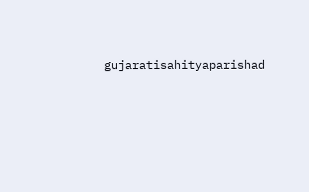gujaratisahityaparishad